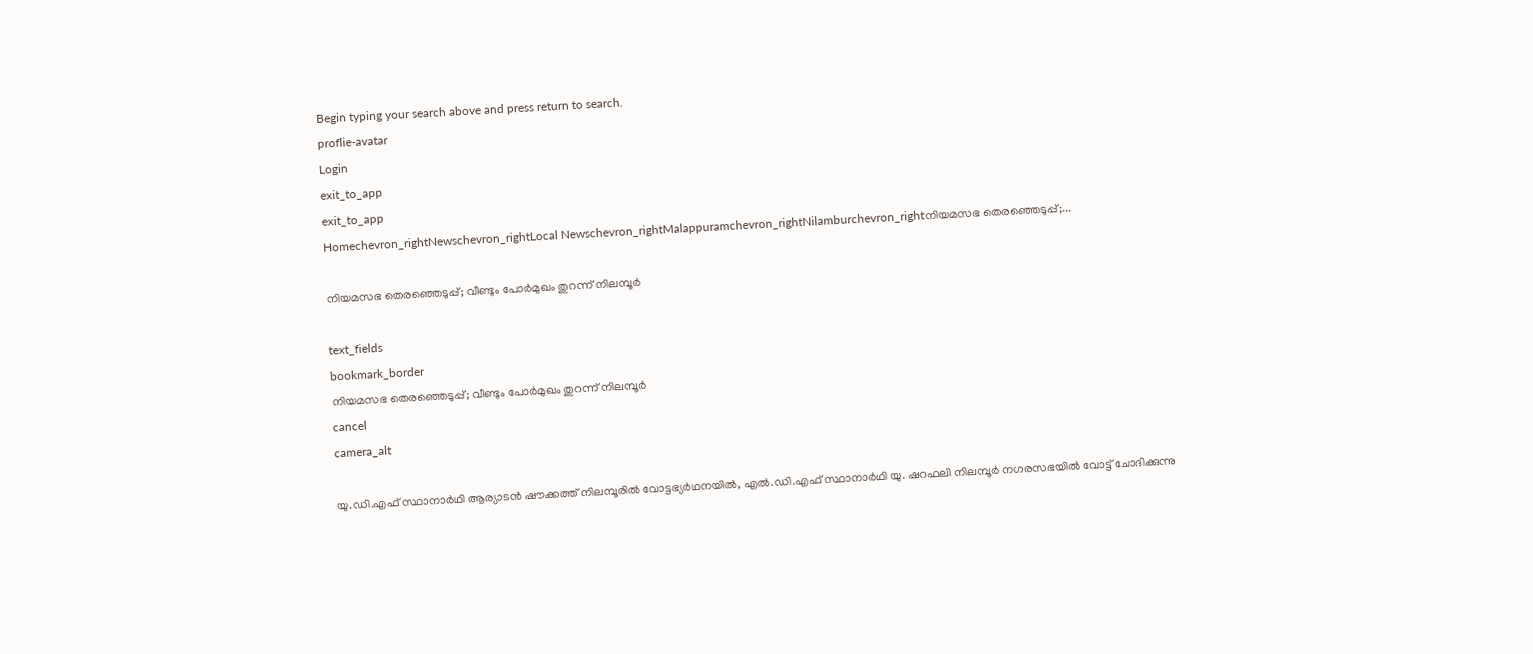Begin typing your search above and press return to search.
proflie-avatar
Login
exit_to_app
exit_to_app
Homechevron_rightNewschevron_rightLocal Newschevron_rightMalappuramchevron_rightNilamburchevron_rightനിയമസഭ തെരഞ്ഞെടുപ്പ്;...

നിയമസഭ തെരഞ്ഞെടുപ്പ്; വീണ്ടും പോർമുഖം തുറന്ന് നിലമ്പൂർ

text_fields
bookmark_border
നിയമസഭ തെരഞ്ഞെടുപ്പ്; വീണ്ടും പോർമുഖം തുറന്ന് നിലമ്പൂർ
cancel
camera_alt

യു.ഡി.എഫ് സ്ഥാനാർഥി ആര‍്യാടൻ ഷൗക്കത്ത് നിലമ്പൂരിൽ വോട്ടഭ‍്യർഥനയിൽ, എൽ.ഡി.എഫ് സ്ഥാനാർഥി യു. ഷറഫലി നിലമ്പൂർ നഗരസഭയിൽ വോട്ട് ചോദിക്കുന്നു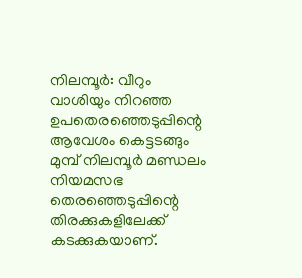നിലമ്പൂർ: വീറും വാശിയും നിറഞ്ഞ ഉപതെരഞ്ഞെടുപ്പിന്റെ ആവേശം കെട്ടടങ്ങും മുമ്പ് നിലമ്പൂർ മണ്ഡലം നിയമസഭ തെരഞ്ഞെടുപ്പിന്റെ തിരക്കുകളിലേക്ക് കടക്കുകയാണ്.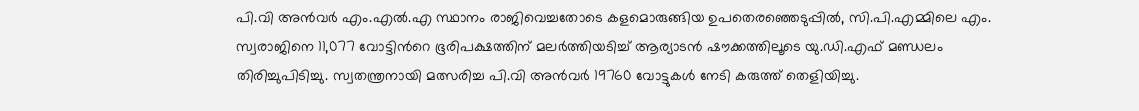പി.വി അൻവർ എം.എൽ.എ സ്ഥാനം രാജിവെച്ചതോടെ കളമൊരുങ്ങിയ ഉപതെരഞ്ഞെടുപ്പിൽ, സി.പി.എമ്മിലെ എം. സ്വരാജിനെ 11,077 വോട്ടിന്‍റെ ഭൂരിപക്ഷത്തിന് മലർത്തിയടിച്ച് ആര്യാടൻ ഷൗക്കത്തിലൂടെ യു.ഡി.എഫ് മണ്ഡലം തിരിച്ചുപിടിച്ചു. സ്വതന്ത്രനായി മത്സരിച്ച പി.വി അൻവർ 19760 വോട്ടുകൾ നേടി കരുത്ത് തെളിയിച്ചു.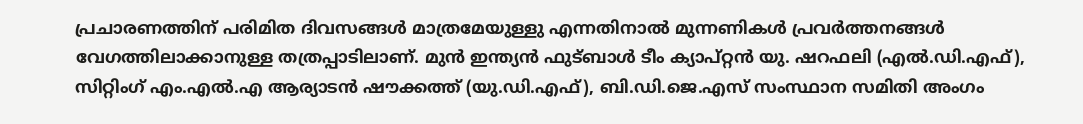പ്രചാരണത്തിന് പരിമിത ദിവസങ്ങൾ മാത്രമേയുള്ളു എന്നതിനാൽ മുന്നണികൾ പ്രവർത്തനങ്ങൾ വേഗത്തിലാക്കാനുള്ള തത്രപ്പാടിലാണ്. മുൻ ഇന്ത‍്യൻ ഫുട്ബാൾ ടീം ക്യാപ്റ്റൻ യു. ഷറഫലി (എൽ.ഡി.എഫ്), സിറ്റിംഗ് എം.എൽ.എ ആര‍്യാടൻ ഷൗക്കത്ത് (യു.ഡി.എഫ്), ബി.ഡി.ജെ.എസ് സംസ്ഥാന സമിതി അംഗം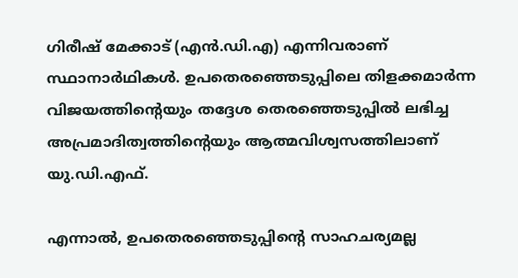ഗിരീഷ് മേക്കാട് (എൻ.ഡി.എ) എന്നിവരാണ് സ്ഥാനാർഥികൾ. ഉപതെരഞ്ഞെടുപ്പിലെ തിളക്കമാർന്ന വിജയത്തിന്റെയും തദ്ദേശ തെരഞ്ഞെടുപ്പിൽ ലഭിച്ച അപ്രമാദിത്വത്തിന്റെയും ആത്മവിശ്വസത്തിലാണ് യു.ഡി.എഫ്.

എന്നാൽ, ഉപതെരഞ്ഞെടുപ്പിന്‍റെ സാഹചര‍്യമല്ല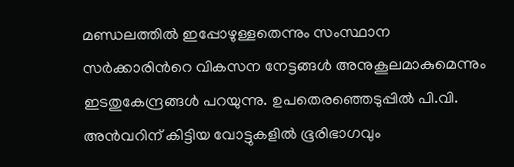മണ്ഡലത്തിൽ ഇപ്പോഴുള്ളതെന്നും സംസ്ഥാന സർക്കാരിന്‍റെ വികസന നേട്ടങ്ങൾ അനുകൂലമാകുമെന്നും ഇടതുകേന്ദ്രങ്ങൾ പറയുന്നു. ഉപതെരഞ്ഞെടുപ്പിൽ പി.വി. അൻവറിന് കിട്ടിയ വോട്ടുകളിൽ ഭൂരിഭാഗവും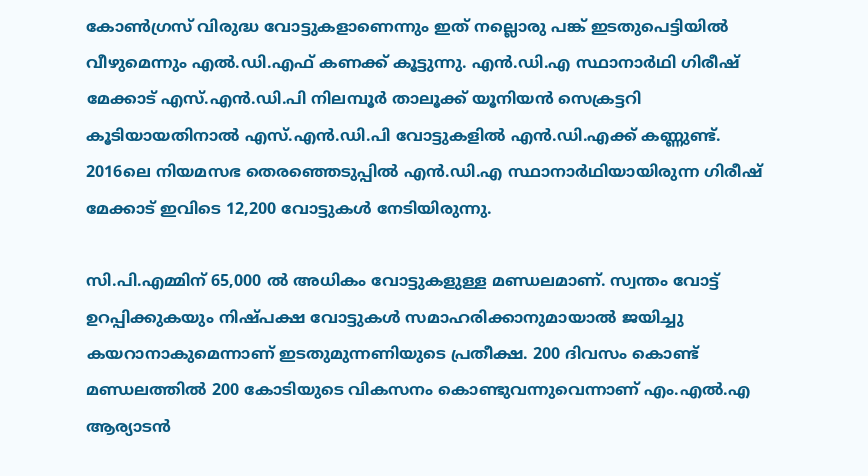കോൺഗ്രസ് വിരുദ്ധ വോട്ടുകളാണെന്നും ഇത് നല്ലൊരു പങ്ക് ഇടതുപെട്ടിയിൽ വീഴുമെന്നും എൽ.ഡി.എഫ് കണക്ക് കൂട്ടുന്നു. എൻ.ഡി.എ സ്ഥാനാർഥി ഗിരീഷ് മേക്കാട് എസ്.എൻ.ഡി.പി നിലമ്പൂർ താലൂക്ക് യൂനിയൻ സെക്രട്ടറി കൂടിയായതിനാൽ എസ്.എൻ.ഡി.പി വോട്ടുകളിൽ എൻ.ഡി.എക്ക് കണ്ണുണ്ട്. 2016ലെ നിയമസഭ തെരഞ്ഞെടുപ്പിൽ എൻ.ഡി.എ സ്ഥാനാർഥിയായിരുന്ന ഗിരീഷ് മേക്കാട് ഇവിടെ 12,200 വോട്ടുകൾ നേടിയിരുന്നു.

സി.പി.എമ്മിന് 65,000 ൽ അധികം വോട്ടുകളുള്ള മണ്ഡലമാണ്. സ്വന്തം വോട്ട് ഉറപ്പിക്കുകയും നിഷ്പക്ഷ വോട്ടുകൾ സമാഹരിക്കാനുമായാൽ ജയിച്ചു കയറാനാകുമെന്നാണ് ഇടതുമുന്നണിയുടെ പ്രതീക്ഷ. 200 ദിവസം കൊണ്ട് മണ്ഡലത്തിൽ 200 കോടിയുടെ വികസനം കൊണ്ടുവന്നുവെന്നാണ് എം.എൽ.എ ആര‍്യാടൻ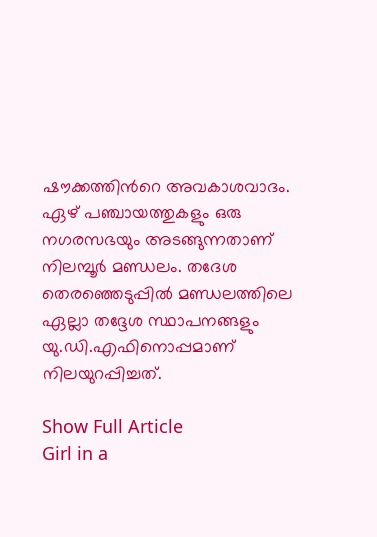ഷൗക്കത്തിന്‍റെ അവകാശവാദം. ഏഴ് പഞ്ചായത്തുകളും ഒരു നഗരസഭയും അടങ്ങുന്നതാണ് നിലമ്പൂർ മണ്ഡലം. തദേശ തെരഞ്ഞെടുപ്പിൽ മണ്ഡലത്തിലെ ഏല്ലാ തദ്ദേശ സ്ഥാപനങ്ങളും യു.ഡി.എഫിനൊപ്പമാണ് നിലയുറപ്പിച്ചത്.

Show Full Article
Girl in a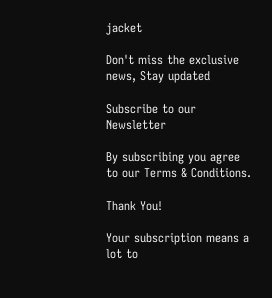jacket

Don't miss the exclusive news, Stay updated

Subscribe to our Newsletter

By subscribing you agree to our Terms & Conditions.

Thank You!

Your subscription means a lot to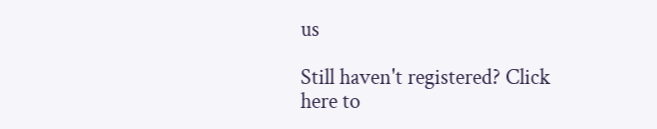us

Still haven't registered? Click here to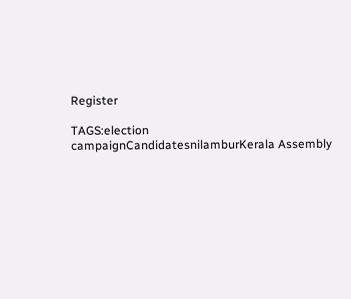Register

TAGS:election campaignCandidatesnilamburKerala Assembly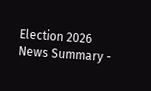Election 2026
News Summary -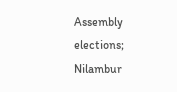Assembly elections; Nilambur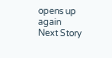opens up again
Next Story